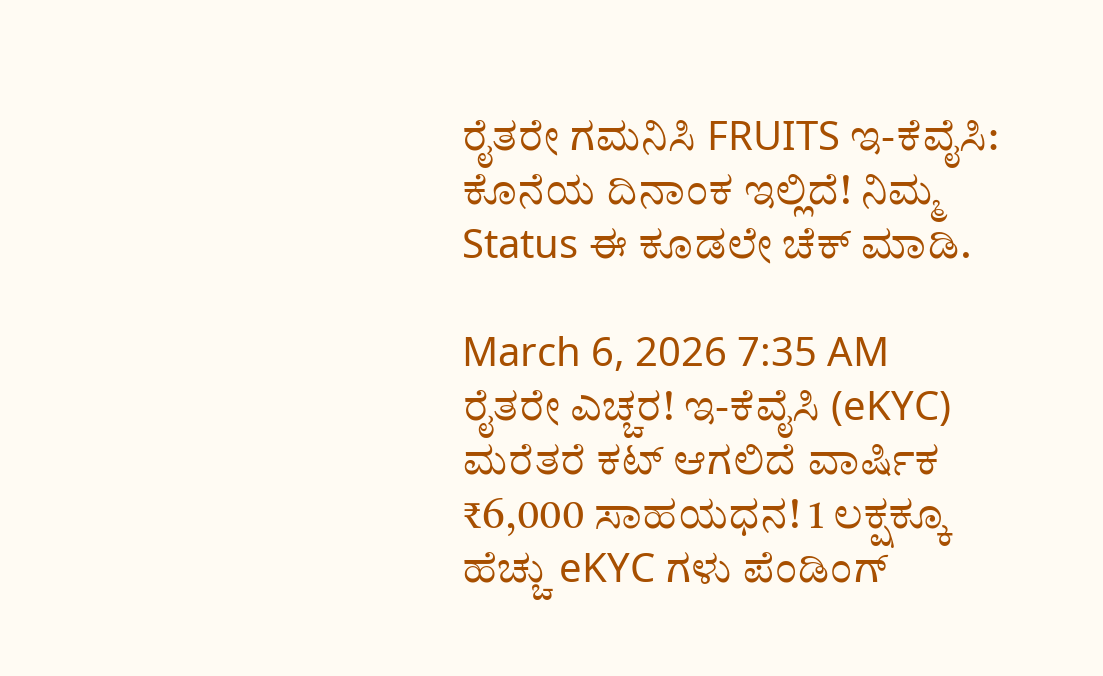ರೈತರೇ ಗಮನಿಸಿ FRUITS ಇ-ಕೆವೈಸಿ: ಕೊನೆಯ ದಿನಾಂಕ ಇಲ್ಲಿದೆ! ನಿಮ್ಮ Status ಈ ಕೂಡಲೇ ಚೆಕ್ ಮಾಡಿ.

March 6, 2026 7:35 AM
ರೈತರೇ ಎಚ್ಚರ! ಇ-ಕೆವೈಸಿ (eKYC) ಮರೆತರೆ ಕಟ್ ಆಗಲಿದೆ ವಾರ್ಷಿಕ ₹6,000 ಸಾಹಯಧನ! 1 ಲಕ್ಷಕ್ಕೂ ಹೆಚ್ಚು eKYC ಗಳು ಪೆಂಡಿಂಗ್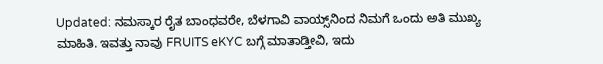Updated: ನಮಸ್ಕಾರ ರೈತ ಬಾಂಧವರೇ, ಬೆಳಗಾವಿ ವಾಯ್ಸ್‌ನಿಂದ ನಿಮಗೆ ಒಂದು ಅತಿ ಮುಖ್ಯ ಮಾಹಿತಿ. ಇವತ್ತು ನಾವು FRUITS eKYC ಬಗ್ಗೆ ಮಾತಾಡ್ತೀವಿ, ಇದು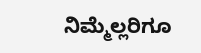ನಿಮ್ಮೆಲ್ಲರಿಗೂ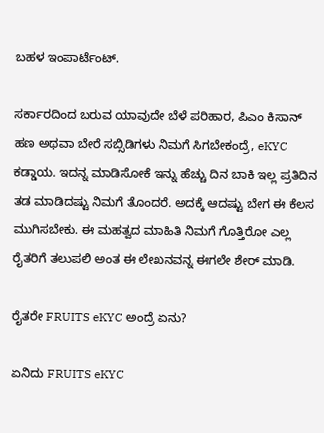ಬಹಳ ಇಂಪಾರ್ಟೆಂಟ್.

ಸರ್ಕಾರದಿಂದ ಬರುವ ಯಾವುದೇ ಬೆಳೆ ಪರಿಹಾರ, ಪಿಎಂ ಕಿಸಾನ್ ಹಣ ಅಥವಾ ಬೇರೆ ಸಬ್ಸಿಡಿಗಳು ನಿಮಗೆ ಸಿಗಬೇಕಂದ್ರೆ, eKYC ಕಡ್ಡಾಯ. ಇದನ್ನ ಮಾಡಿಸೋಕೆ ಇನ್ನು ಹೆಚ್ಚು ದಿನ ಬಾಕಿ ಇಲ್ಲ ಪ್ರತಿದಿನ ತಡ ಮಾಡಿದಷ್ಟು ನಿಮಗೆ ತೊಂದರೆ. ಅದಕ್ಕೆ ಆದಷ್ಟು ಬೇಗ ಈ ಕೆಲಸ ಮುಗಿಸಬೇಕು. ಈ ಮಹತ್ವದ ಮಾಹಿತಿ ನಿಮಗೆ ಗೊತ್ತಿರೋ ಎಲ್ಲ ರೈತರಿಗೆ ತಲುಪಲಿ ಅಂತ ಈ ಲೇಖನವನ್ನ ಈಗಲೇ ಶೇರ್ ಮಾಡಿ.

ರೈತರೇ FRUITS eKYC ಅಂದ್ರೆ ಏನು?

ಏನಿದು FRUITS eKYC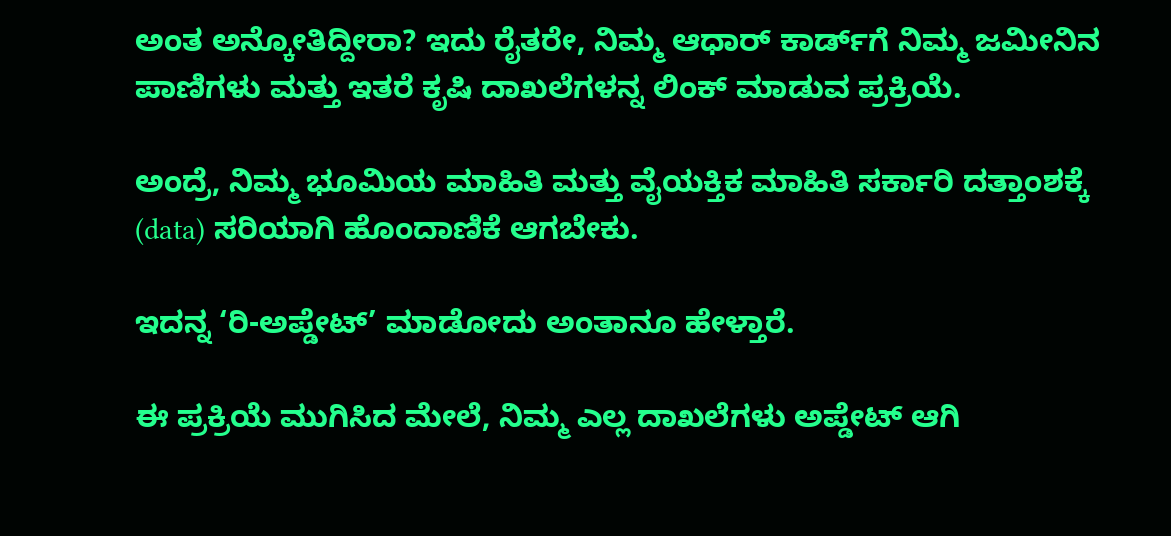ಅಂತ ಅನ್ಕೋತಿದ್ದೀರಾ? ಇದು ರೈತರೇ, ನಿಮ್ಮ ಆಧಾರ್ ಕಾರ್ಡ್‌ಗೆ ನಿಮ್ಮ ಜಮೀನಿನ ಪಾಣಿಗಳು ಮತ್ತು ಇತರೆ ಕೃಷಿ ದಾಖಲೆಗಳನ್ನ ಲಿಂಕ್ ಮಾಡುವ ಪ್ರಕ್ರಿಯೆ.

ಅಂದ್ರೆ, ನಿಮ್ಮ ಭೂಮಿಯ ಮಾಹಿತಿ ಮತ್ತು ವೈಯಕ್ತಿಕ ಮಾಹಿತಿ ಸರ್ಕಾರಿ ದತ್ತಾಂಶಕ್ಕೆ (data) ಸರಿಯಾಗಿ ಹೊಂದಾಣಿಕೆ ಆಗಬೇಕು.

ಇದನ್ನ ‘ರಿ-ಅಪ್ಡೇಟ್’ ಮಾಡೋದು ಅಂತಾನೂ ಹೇಳ್ತಾರೆ.

ಈ ಪ್ರಕ್ರಿಯೆ ಮುಗಿಸಿದ ಮೇಲೆ, ನಿಮ್ಮ ಎಲ್ಲ ದಾಖಲೆಗಳು ಅಪ್ಡೇಟ್ ಆಗಿ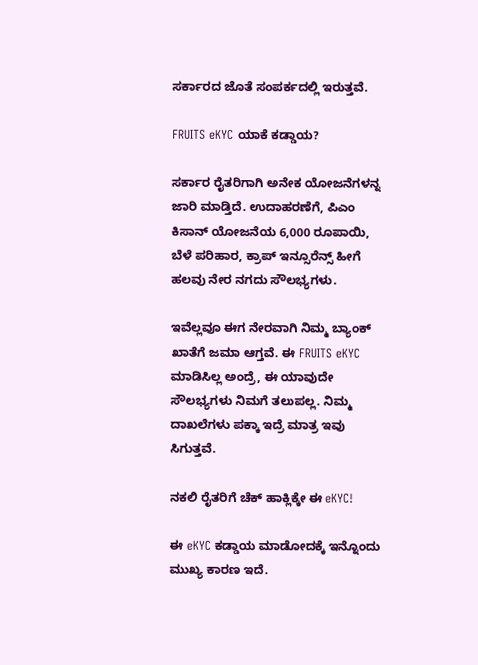ಸರ್ಕಾರದ ಜೊತೆ ಸಂಪರ್ಕದಲ್ಲಿ ಇರುತ್ತವೆ.

FRUITS eKYC ಯಾಕೆ ಕಡ್ಡಾಯ?

ಸರ್ಕಾರ ರೈತರಿಗಾಗಿ ಅನೇಕ ಯೋಜನೆಗಳನ್ನ ಜಾರಿ ಮಾಡ್ತಿದೆ. ಉದಾಹರಣೆಗೆ, ಪಿಎಂ ಕಿಸಾನ್ ಯೋಜನೆಯ 6,000 ರೂಪಾಯಿ, ಬೆಳೆ ಪರಿಹಾರ, ಕ್ರಾಪ್ ಇನ್ಸೂರೆನ್ಸ್ ಹೀಗೆ ಹಲವು ನೇರ ನಗದು ಸೌಲಭ್ಯಗಳು.

ಇವೆಲ್ಲವೂ ಈಗ ನೇರವಾಗಿ ನಿಮ್ಮ ಬ್ಯಾಂಕ್ ಖಾತೆಗೆ ಜಮಾ ಆಗ್ತವೆ. ಈ FRUITS eKYC ಮಾಡಿಸಿಲ್ಲ ಅಂದ್ರೆ, ಈ ಯಾವುದೇ ಸೌಲಭ್ಯಗಳು ನಿಮಗೆ ತಲುಪಲ್ಲ. ನಿಮ್ಮ ದಾಖಲೆಗಳು ಪಕ್ಕಾ ಇದ್ರೆ ಮಾತ್ರ ಇವು ಸಿಗುತ್ತವೆ.

ನಕಲಿ ರೈತರಿಗೆ ಚೆಕ್ ಹಾಕ್ಲಿಕ್ಕೇ ಈ eKYC!

ಈ eKYC ಕಡ್ಡಾಯ ಮಾಡೋದಕ್ಕೆ ಇನ್ನೊಂದು ಮುಖ್ಯ ಕಾರಣ ಇದೆ.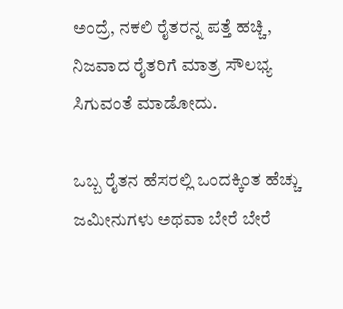ಅಂದ್ರೆ, ನಕಲಿ ರೈತರನ್ನ ಪತ್ತೆ ಹಚ್ಚಿ, ನಿಜವಾದ ರೈತರಿಗೆ ಮಾತ್ರ ಸೌಲಭ್ಯ ಸಿಗುವಂತೆ ಮಾಡೋದು.

ಒಬ್ಬ ರೈತನ ಹೆಸರಲ್ಲಿ ಒಂದಕ್ಕಿಂತ ಹೆಚ್ಚು ಜಮೀನುಗಳು ಅಥವಾ ಬೇರೆ ಬೇರೆ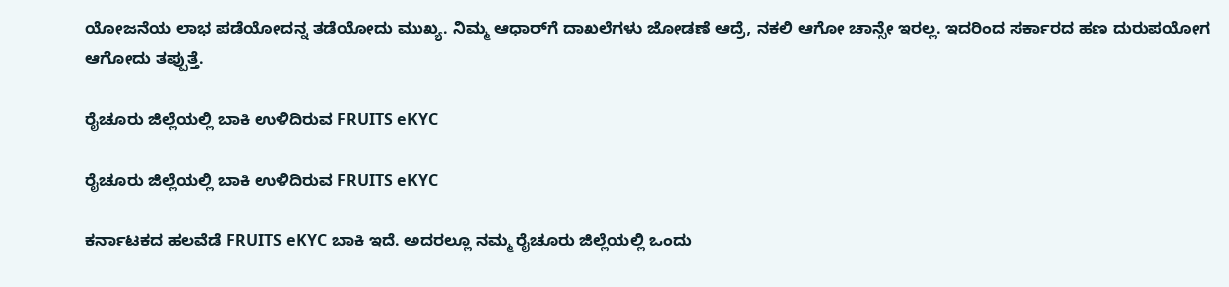ಯೋಜನೆಯ ಲಾಭ ಪಡೆಯೋದನ್ನ ತಡೆಯೋದು ಮುಖ್ಯ. ನಿಮ್ಮ ಆಧಾರ್‌ಗೆ ದಾಖಲೆಗಳು ಜೋಡಣೆ ಆದ್ರೆ, ನಕಲಿ ಆಗೋ ಚಾನ್ಸೇ ಇರಲ್ಲ. ಇದರಿಂದ ಸರ್ಕಾರದ ಹಣ ದುರುಪಯೋಗ ಆಗೋದು ತಪ್ಪುತ್ತೆ.

ರೈಚೂರು ಜಿಲ್ಲೆಯಲ್ಲಿ ಬಾಕಿ ಉಳಿದಿರುವ FRUITS eKYC

ರೈಚೂರು ಜಿಲ್ಲೆಯಲ್ಲಿ ಬಾಕಿ ಉಳಿದಿರುವ FRUITS eKYC

ಕರ್ನಾಟಕದ ಹಲವೆಡೆ FRUITS eKYC ಬಾಕಿ ಇದೆ. ಅದರಲ್ಲೂ ನಮ್ಮ ರೈಚೂರು ಜಿಲ್ಲೆಯಲ್ಲಿ ಒಂದು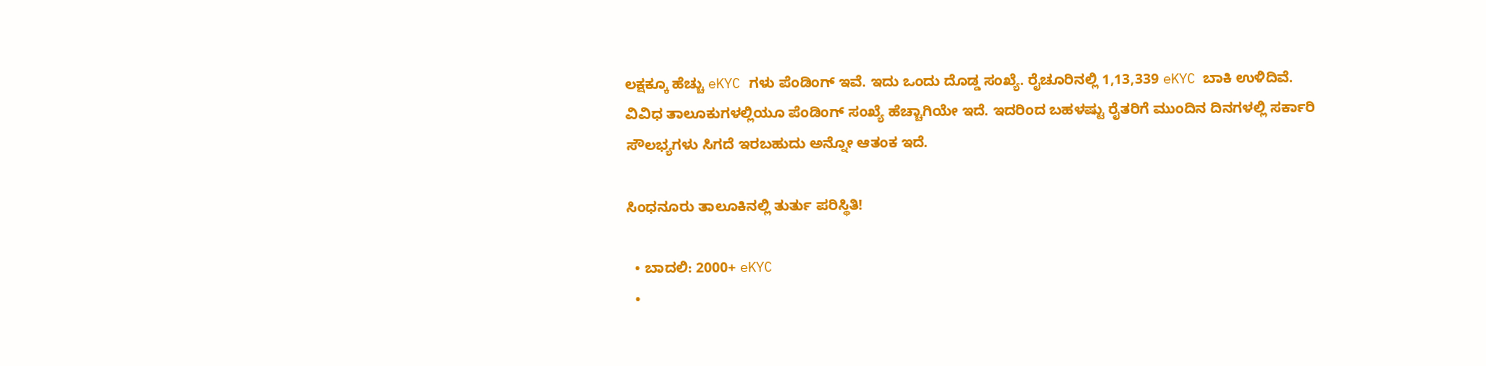ಲಕ್ಷಕ್ಕೂ ಹೆಚ್ಚು eKYC ಗಳು ಪೆಂಡಿಂಗ್ ಇವೆ. ಇದು ಒಂದು ದೊಡ್ಡ ಸಂಖ್ಯೆ. ರೈಚೂರಿನಲ್ಲಿ 1,13,339 eKYC ಬಾಕಿ ಉಳಿದಿವೆ. ವಿವಿಧ ತಾಲೂಕುಗಳಲ್ಲಿಯೂ ಪೆಂಡಿಂಗ್ ಸಂಖ್ಯೆ ಹೆಚ್ಚಾಗಿಯೇ ಇದೆ. ಇದರಿಂದ ಬಹಳಷ್ಟು ರೈತರಿಗೆ ಮುಂದಿನ ದಿನಗಳಲ್ಲಿ ಸರ್ಕಾರಿ ಸೌಲಭ್ಯಗಳು ಸಿಗದೆ ಇರಬಹುದು ಅನ್ನೋ ಆತಂಕ ಇದೆ.

ಸಿಂಧನೂರು ತಾಲೂಕಿನಲ್ಲಿ ತುರ್ತು ಪರಿಸ್ಥಿತಿ!

  • ಬಾದಲಿ: 2000+ eKYC
  •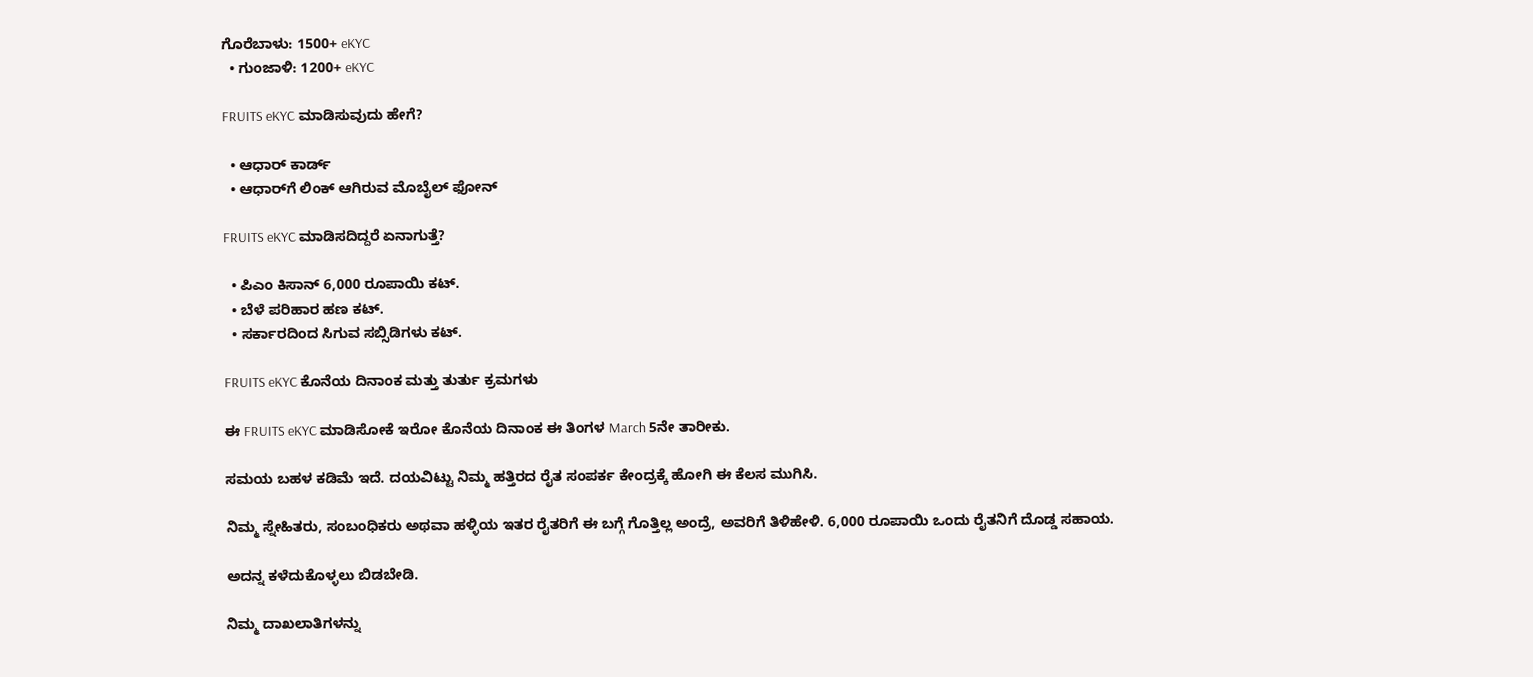ಗೊರೆಬಾಳು: 1500+ eKYC
  • ಗುಂಜಾಳಿ: 1200+ eKYC

FRUITS eKYC ಮಾಡಿಸುವುದು ಹೇಗೆ?

  • ಆಧಾರ್ ಕಾರ್ಡ್
  • ಆಧಾರ್‌ಗೆ ಲಿಂಕ್ ಆಗಿರುವ ಮೊಬೈಲ್ ಫೋನ್

FRUITS eKYC ಮಾಡಿಸದಿದ್ದರೆ ಏನಾಗುತ್ತೆ?

  • ಪಿಎಂ ಕಿಸಾನ್ 6,000 ರೂಪಾಯಿ ಕಟ್.
  • ಬೆಳೆ ಪರಿಹಾರ ಹಣ ಕಟ್.
  • ಸರ್ಕಾರದಿಂದ ಸಿಗುವ ಸಬ್ಸಿಡಿಗಳು ಕಟ್.

FRUITS eKYC ಕೊನೆಯ ದಿನಾಂಕ ಮತ್ತು ತುರ್ತು ಕ್ರಮಗಳು

ಈ FRUITS eKYC ಮಾಡಿಸೋಕೆ ಇರೋ ಕೊನೆಯ ದಿನಾಂಕ ಈ ತಿಂಗಳ March 5ನೇ ತಾರೀಕು.

ಸಮಯ ಬಹಳ ಕಡಿಮೆ ಇದೆ. ದಯವಿಟ್ಟು ನಿಮ್ಮ ಹತ್ತಿರದ ರೈತ ಸಂಪರ್ಕ ಕೇಂದ್ರಕ್ಕೆ ಹೋಗಿ ಈ ಕೆಲಸ ಮುಗಿಸಿ.

ನಿಮ್ಮ ಸ್ನೇಹಿತರು, ಸಂಬಂಧಿಕರು ಅಥವಾ ಹಳ್ಳಿಯ ಇತರ ರೈತರಿಗೆ ಈ ಬಗ್ಗೆ ಗೊತ್ತಿಲ್ಲ ಅಂದ್ರೆ, ಅವರಿಗೆ ತಿಳಿಹೇಳಿ. 6,000 ರೂಪಾಯಿ ಒಂದು ರೈತನಿಗೆ ದೊಡ್ಡ ಸಹಾಯ.

ಅದನ್ನ ಕಳೆದುಕೊಳ್ಳಲು ಬಿಡಬೇಡಿ.

ನಿಮ್ಮ ದಾಖಲಾತಿಗಳನ್ನು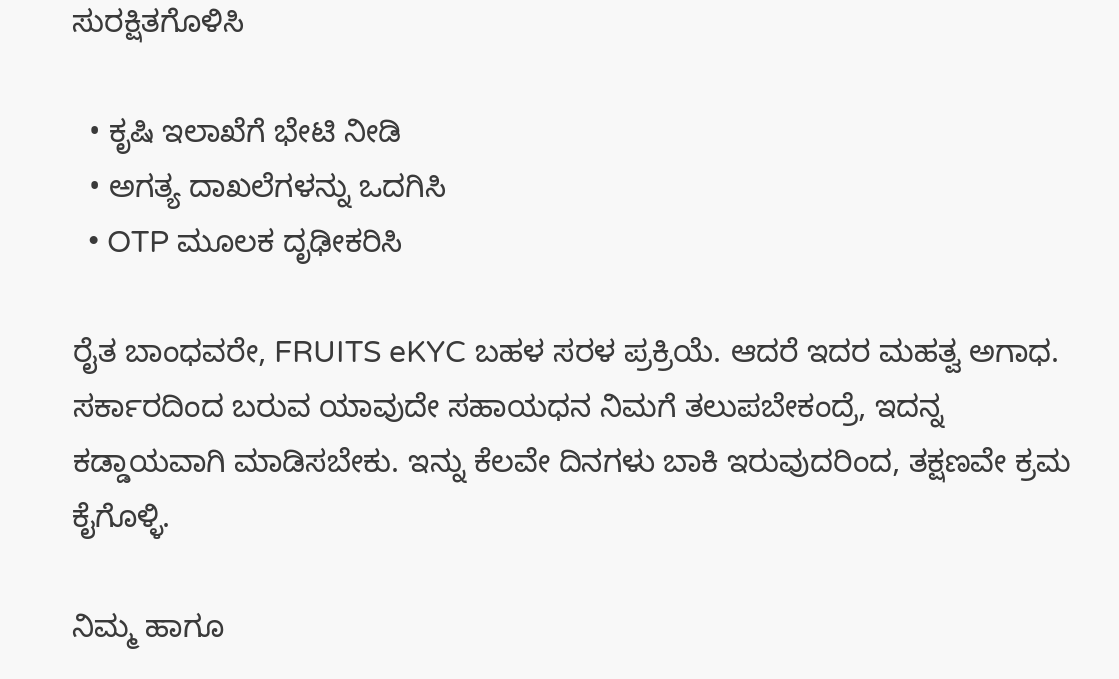ಸುರಕ್ಷಿತಗೊಳಿಸಿ

  • ಕೃಷಿ ಇಲಾಖೆಗೆ ಭೇಟಿ ನೀಡಿ
  • ಅಗತ್ಯ ದಾಖಲೆಗಳನ್ನು ಒದಗಿಸಿ
  • OTP ಮೂಲಕ ದೃಢೀಕರಿಸಿ

ರೈತ ಬಾಂಧವರೇ, FRUITS eKYC ಬಹಳ ಸರಳ ಪ್ರಕ್ರಿಯೆ. ಆದರೆ ಇದರ ಮಹತ್ವ ಅಗಾಧ. ಸರ್ಕಾರದಿಂದ ಬರುವ ಯಾವುದೇ ಸಹಾಯಧನ ನಿಮಗೆ ತಲುಪಬೇಕಂದ್ರೆ, ಇದನ್ನ ಕಡ್ಡಾಯವಾಗಿ ಮಾಡಿಸಬೇಕು. ಇನ್ನು ಕೆಲವೇ ದಿನಗಳು ಬಾಕಿ ಇರುವುದರಿಂದ, ತಕ್ಷಣವೇ ಕ್ರಮ ಕೈಗೊಳ್ಳಿ.

ನಿಮ್ಮ ಹಾಗೂ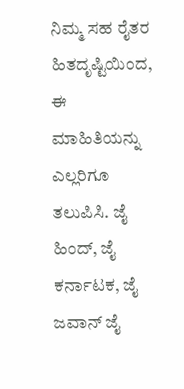ನಿಮ್ಮ ಸಹ ರೈತರ ಹಿತದೃಷ್ಟಿಯಿಂದ, ಈ ಮಾಹಿತಿಯನ್ನು ಎಲ್ಲರಿಗೂ ತಲುಪಿಸಿ. ಜೈ ಹಿಂದ್, ಜೈ ಕರ್ನಾಟಕ, ಜೈ ಜವಾನ್ ಜೈ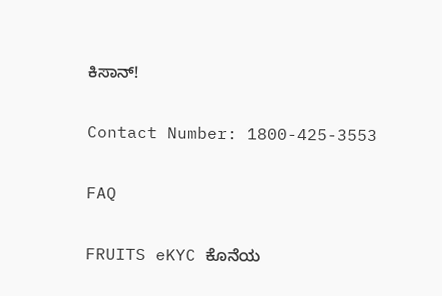ಕಿಸಾನ್!

Contact Number: 1800-425-3553

FAQ

FRUITS eKYC ಕೊನೆಯ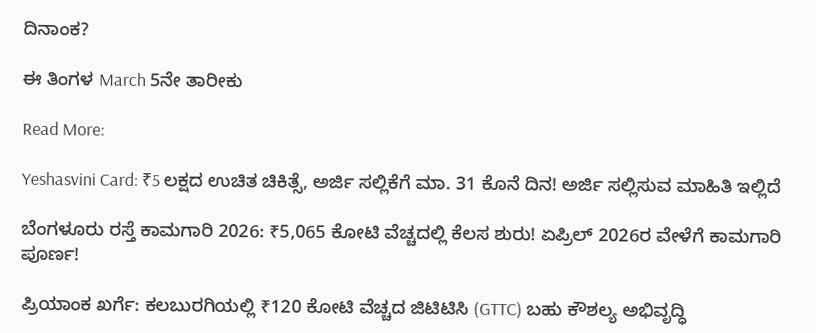ದಿನಾಂಕ?

ಈ ತಿಂಗಳ March 5ನೇ ತಾರೀಕು

Read More:

Yeshasvini Card: ₹5 ಲಕ್ಷದ ಉಚಿತ ಚಿಕಿತ್ಸೆ, ಅರ್ಜಿ ಸಲ್ಲಿಕೆಗೆ ಮಾ. 31 ಕೊನೆ ದಿನ! ಅರ್ಜಿ ಸಲ್ಲಿಸುವ ಮಾಹಿತಿ ಇಲ್ಲಿದೆ

ಬೆಂಗಳೂರು ರಸ್ತೆ ಕಾಮಗಾರಿ 2026: ₹5,065 ಕೋಟಿ ವೆಚ್ಚದಲ್ಲಿ ಕೆಲಸ ಶುರು! ಏಪ್ರಿಲ್ 2026ರ ವೇಳೆಗೆ ಕಾಮಗಾರಿ ಪೂರ್ಣ!

ಪ್ರಿಯಾಂಕ ಖರ್ಗೆ: ಕಲಬುರಗಿಯಲ್ಲಿ ₹120 ಕೋಟಿ ವೆಚ್ಚದ ಜಿಟಿಟಿಸಿ (GTTC) ಬಹು ಕೌಶಲ್ಯ ಅಭಿವೃದ್ಧಿ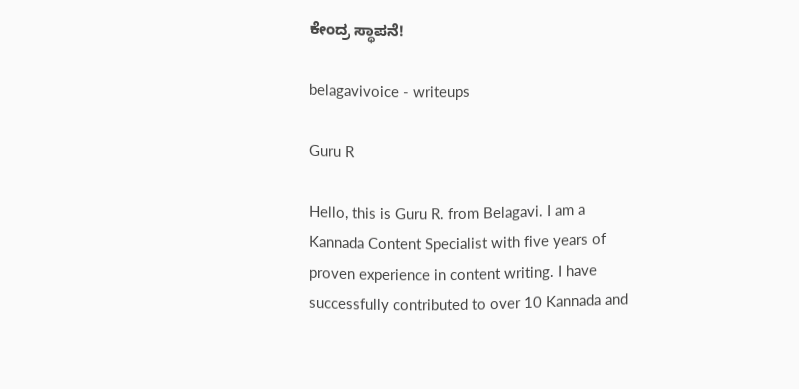ಕೇಂದ್ರ ಸ್ಥಾಪನೆ!

belagavivoice - writeups

Guru R

Hello, this is Guru R. from Belagavi. I am a Kannada Content Specialist with five years of proven experience in content writing. I have successfully contributed to over 10 Kannada and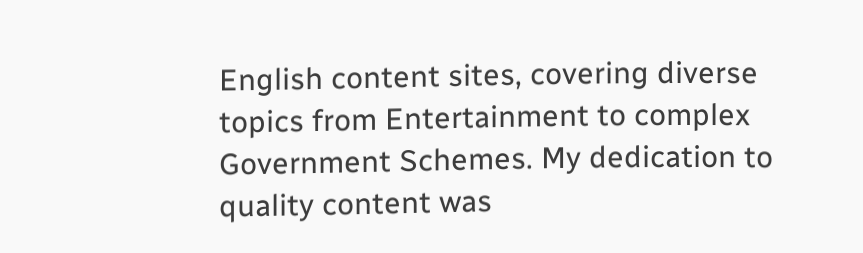English content sites, covering diverse topics from Entertainment to complex Government Schemes. My dedication to quality content was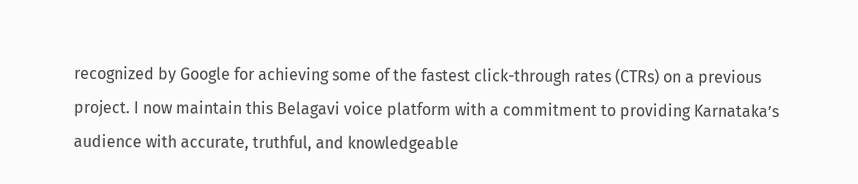recognized by Google for achieving some of the fastest click-through rates (CTRs) on a previous project. I now maintain this Belagavi voice platform with a commitment to providing Karnataka’s audience with accurate, truthful, and knowledgeable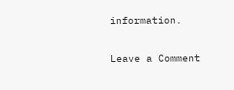information.

Leave a Comment